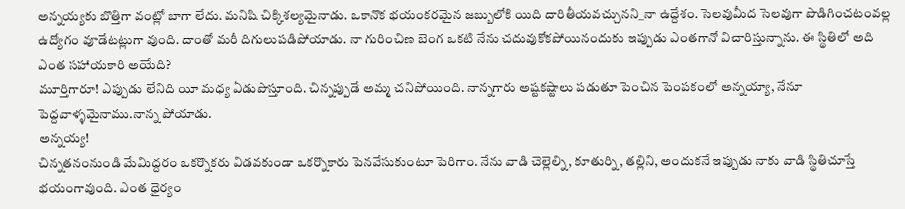అన్నయ్యకు బొత్తిగా వంట్లో బాగా లేదు. మనిషి చిక్కిశల్యమైనాడు. ఒకానొక భయంకరమైన జబ్బులోకి యిది దారితీయవచ్చునని_నా ఉద్దేశం. సెలవుమీద సెలవుగా పొడిగించటంవల్ల ఉద్యోగం వూడేటట్లుగా వుంది. దాంతో మరీ దిగులుపడిపోయాడు. నా గురించిణ బెంగ ఒకటి నేను చదువుకోకపోయినందుకు ఇప్పుడు ఎంతగానో విచారిస్తున్నాను. ఈ స్థితిలో అది ఎంత సహాయకారి అయేది?
మూర్తిగారూ! ఎప్పుడు లేనిది యీ మధ్య ఏడుపొస్తూంది. చిన్నప్పుడే అమ్మ చనిపోయింది. నాన్నగారు అష్టకష్టాలు పడుతూ పెంచిన పెంపకంలో అన్నయ్యా, నేనూ పెద్దవాళ్ళమైనాము.నాన్న పోయాడు.
అన్నయ్య!
చిన్నతనంనుండి మేమిద్దరం ఒకర్నొకరు విడవకుండా ఒకర్నొకారు పెనవేసుకుంటూ పెరిగాం. నేను వాడి చెల్లెల్ని, కూతుర్ని, తల్లిని, అందుకనే ఇప్పుడు నాకు వాడి స్థితిచూస్తే భయంగావుంది. ఎంత ధైర్యం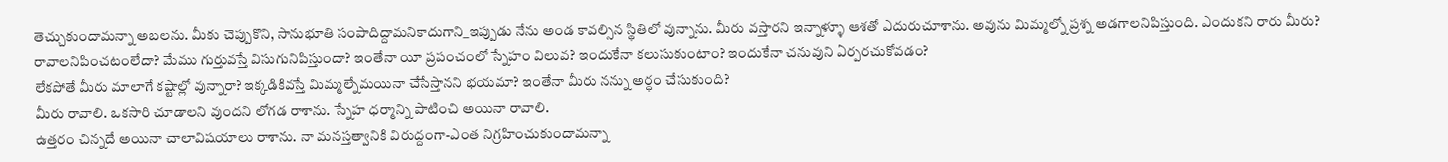తెచ్చుకుందామన్నా అబలను. మీకు చెప్పుకొని, సానుభూతి సంపాదిద్దామనికాదుగాని_ఇప్పుడు నేను అండ కావల్సిన స్థితిలో వున్నాను. మీరు వస్తారని ఇన్నాళ్ళూ ఆశతో ఎదురుచూశాను. అవును మిమ్మల్నో ప్రశ్న అడగాలనిపిస్తుంది. ఎందుకని రారు మీరు? రావాలనిపించటంలేదా? మేము గుర్తువస్తే విసుగునిపిస్తుందా? ఇంతేనా యీ ప్రపంచంలో స్నేహం విలువ? ఇందుకేనా కలుసుకుంటాం? ఇందుకేనా చనువుని ఏర్పరచుకోవడం?
లేకపోతే మీరు మాలాగే కష్టాల్లో వున్నారా? ఇక్కడికివస్తే మిమ్మల్నేమయినా చేసేస్తానని భయమా? ఇంతేనా మీరు నన్ను అర్ధం చేసుకుంది?
మీరు రావాలి. ఒకసారి చూడాలని వుందని లోగడ రాశాను. స్నేహ ధర్మాన్ని పాటించి అయినా రావాలి.
ఉత్తరం చిన్నదే అయినా చాలావిషయాలు రాశాను. నా మనస్తత్వానికి విరుద్దంగా-ఎంత నిగ్రహించుకుందామన్నా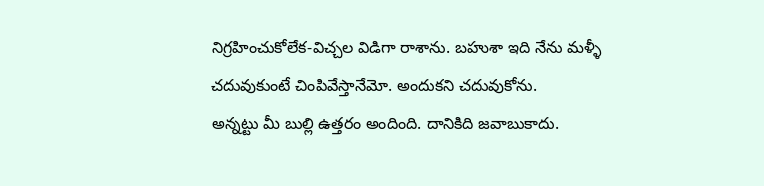నిగ్రహించుకోలేక-విచ్చల విడిగా రాశాను. బహుశా ఇది నేను మళ్ళీ చదువుకుంటే చింపివేస్తానేమో. అందుకని చదువుకోను.
అన్నట్టు మీ బుల్లి ఉత్తరం అందింది. దానికిది జవాబుకాదు.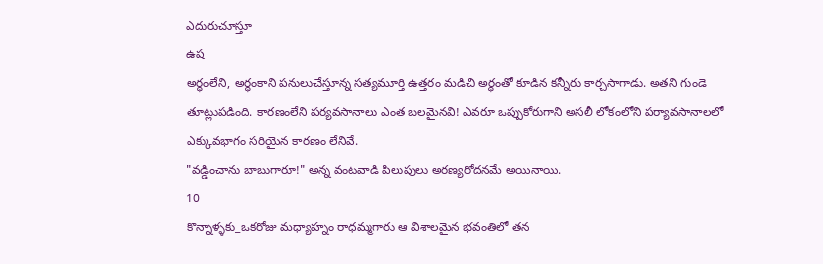ఎదురుచూస్తూ
ఉష
అర్ధంలేని, అర్ధంకాని పనులుచేస్తూన్న సత్యమూర్తి ఉత్తరం మడిచి అర్ధంతో కూడిన కన్నీరు కార్చసాగాడు. అతని గుండె తూట్లుపడింది. కారణంలేని పర్యవసానాలు ఎంత బలమైనవి! ఎవరూ ఒప్పుకోరుగాని అసలీ లోకంలోని పర్యావసానాలలో ఎక్కువభాగం సరియైన కారణం లేనివే.
"వడ్డించాను బాబుగారూ!" అన్న వంటవాడి పిలుపులు అరణ్యరోదనమే అయినాయి.
10
కొన్నాళ్ళకు_ఒకరోజు మధ్యాహ్నం రాధమ్మగారు ఆ విశాలమైన భవంతిలో తన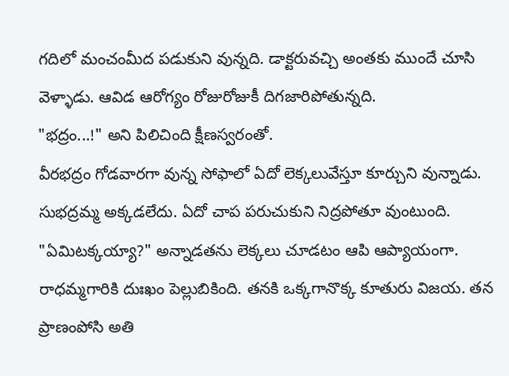గదిలో మంచంమీద పడుకుని వున్నది. డాక్టరువచ్చి అంతకు ముందే చూసి వెళ్ళాడు. ఆవిడ ఆరోగ్యం రోజురోజుకీ దిగజారిపోతున్నది.
"భద్రం...!" అని పిలిచింది క్షీణస్వరంతో.
వీరభద్రం గోడవారగా వున్న సోఫాలో ఏదో లెక్కలువేస్తూ కూర్చుని వున్నాడు. సుభద్రమ్మ అక్కడలేదు. ఏదో చాప పరుచుకుని నిద్రపోతూ వుంటుంది.
"ఏమిటక్కయ్యా?" అన్నాడతను లెక్కలు చూడటం ఆపి ఆప్యాయంగా.
రాధమ్మగారికి దుఃఖం పెల్లుబికింది. తనకి ఒక్కగానొక్క కూతురు విజయ. తన ప్రాణంపోసి అతి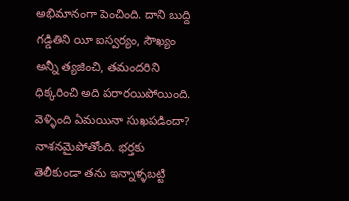అభిమానంగా పెంచింది. దాని బుద్ది గడ్డితిని యీ ఐస్వర్యం, సౌఖ్యం అన్నీ త్యజించి, తమందరిని ధిక్కరించి అది పరారయిపోయింది. వెళ్ళింది ఏమయినా సుఖపడిందా? నాశనమైపోతోంది. భర్తకు తెలీకుండా తను ఇన్నాళ్ళబట్టి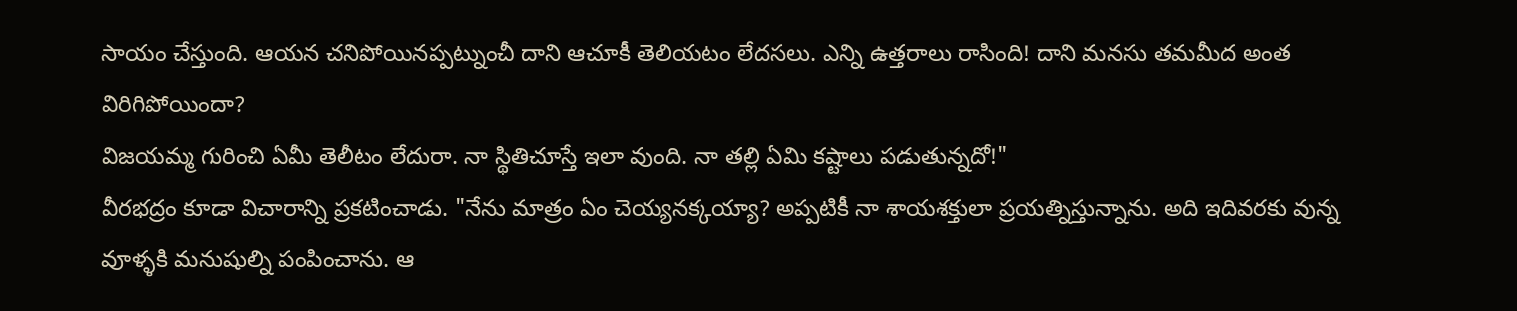సాయం చేస్తుంది. ఆయన చనిపోయినప్పట్నుంచీ దాని ఆచూకీ తెలియటం లేదసలు. ఎన్ని ఉత్తరాలు రాసింది! దాని మనసు తమమీద అంత విరిగిపోయిందా?
విజయమ్మ గురించి ఏమీ తెలీటం లేదురా. నా స్థితిచూస్తే ఇలా వుంది. నా తల్లి ఏమి కష్టాలు పడుతున్నదో!"
వీరభద్రం కూడా విచారాన్ని ప్రకటించాడు. "నేను మాత్రం ఏం చెయ్యనక్కయ్యా? అప్పటికీ నా శాయశక్తులా ప్రయత్నిస్తున్నాను. అది ఇదివరకు వున్న వూళ్ళకి మనుషుల్ని పంపించాను. ఆ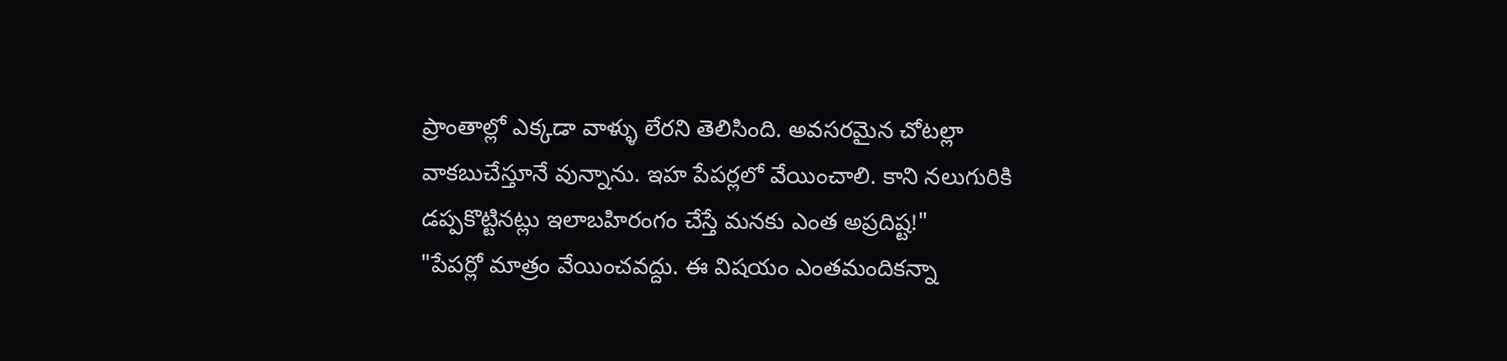ప్రాంతాల్లో ఎక్కడా వాళ్ళు లేరని తెలిసింది. అవసరమైన చోటల్లా వాకబుచేస్తూనే వున్నాను. ఇహ పేపర్లలో వేయించాలి. కాని నలుగురికి డప్పకొట్టినట్లు ఇలాబహిరంగం చేస్తే మనకు ఎంత అప్రదిష్ట!"
"పేపర్లో మాత్రం వేయించవద్దు. ఈ విషయం ఎంతమందికన్నా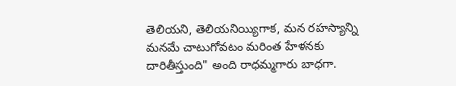తెలియని, తెలియనియ్యిగాక, మన రహస్యాన్ని మనమే చాటుగోవటం మరింత హేళనకు దారితీస్తుంది" అంది రాధమ్మగారు బాధగా.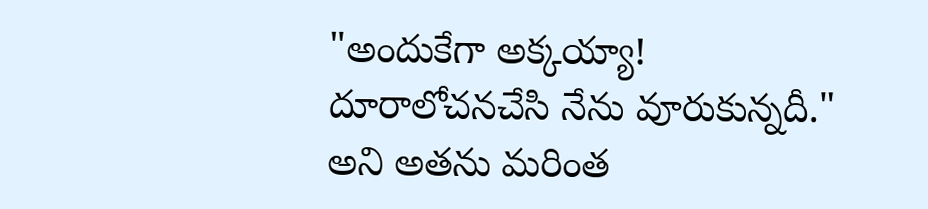"అందుకేగా అక్కయ్యా! దూరాలోచనచేసి నేను వూరుకున్నదీ." అని అతను మరింత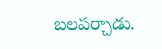బలపర్చాడు.